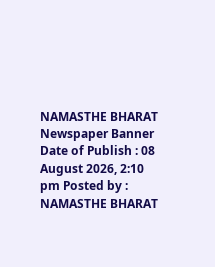NAMASTHE BHARAT
Newspaper Banner
Date of Publish : 08 August 2026, 2:10 pm Posted by : NAMASTHE BHARAT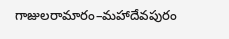గాజులరామారం–మహాదేవపురం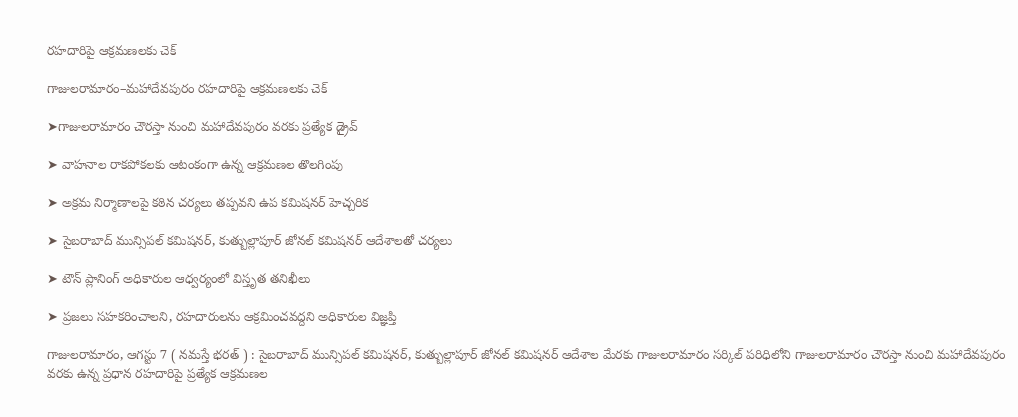రహదారిపై ఆక్రమణలకు చెక్

గాజులరామారం–మహాదేవపురం రహదారిపై ఆక్రమణలకు చెక్

➤గాజులరామారం చౌరస్తా నుంచి మహాదేవపురం వరకు ప్రత్యేక డ్రైవ్

➤ వాహనాల రాకపోకలకు ఆటంకంగా ఉన్న ఆక్రమణల తొలగింపు

➤ అక్రమ నిర్మాణాలపై కఠిన చర్యలు తప్పవని ఉప కమిషనర్ హెచ్చరిక

➤ సైబరాబాద్ మున్సిపల్ కమిషనర్, కుత్బుల్లాపూర్ జోనల్ కమిషనర్ ఆదేశాలతో చర్యలు

➤ టౌన్ ప్లానింగ్ అధికారుల ఆధ్వర్యంలో విస్తృత తనిఖీలు

➤ ప్రజలు సహకరించాలని, రహదారులను ఆక్రమించవద్దని అధికారుల విజ్ఞప్తి

గాజులరామారం, ఆగస్టు 7 ( నమస్తే భరత్ ) : సైబరాబాద్ మున్సిపల్ కమిషనర్, కుత్బుల్లాపూర్ జోనల్ కమిషనర్ ఆదేశాల మేరకు గాజులరామారం సర్కిల్ పరిధిలోని గాజులరామారం చౌరస్తా నుంచి మహాదేవపురం వరకు ఉన్న ప్రధాన రహదారిపై ప్రత్యేక ఆక్రమణల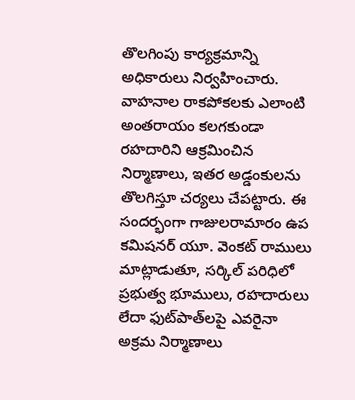తొలగింపు కార్యక్రమాన్ని అధికారులు నిర్వహించారు. వాహనాల రాకపోకలకు ఎలాంటి అంతరాయం కలగకుండా రహదారిని ఆక్రమించిన నిర్మాణాలు, ఇతర అడ్డంకులను తొలగిస్తూ చర్యలు చేపట్టారు. ఈ సందర్భంగా గాజులరామారం ఉప కమిషనర్ యూ. వెంకట్ రాములు మాట్లాడుతూ, సర్కిల్ పరిధిలో ప్రభుత్వ భూములు, రహదారులు లేదా ఫుట్‌పాత్‌లపై ఎవరైనా అక్రమ నిర్మాణాలు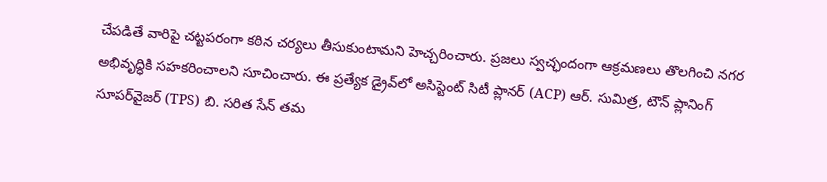చేపడితే వారిపై చట్టపరంగా కఠిన చర్యలు తీసుకుంటామని హెచ్చరించారు. ప్రజలు స్వచ్ఛందంగా ఆక్రమణలు తొలగించి నగర అభివృద్ధికి సహకరించాలని సూచించారు. ఈ ప్రత్యేక డ్రైవ్‌లో అసిస్టెంట్ సిటీ ప్లానర్ (ACP) ఆర్. సుమిత్ర, టౌన్ ప్లానింగ్ సూపర్‌వైజర్ (TPS) బి. సరిత సేన్ తమ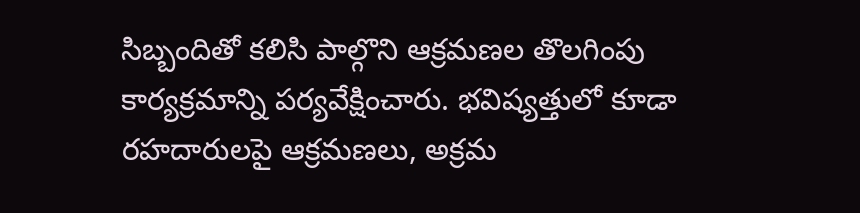సిబ్బందితో కలిసి పాల్గొని ఆక్రమణల తొలగింపు కార్యక్రమాన్ని పర్యవేక్షించారు. భవిష్యత్తులో కూడా రహదారులపై ఆక్రమణలు, అక్రమ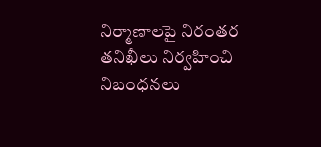నిర్మాణాలపై నిరంతర తనిఖీలు నిర్వహించి నిబంధనలు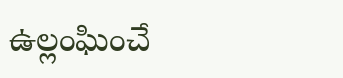ఉల్లంఘించే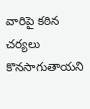వారిపై కఠిన చర్యలు కొనసాగుతాయని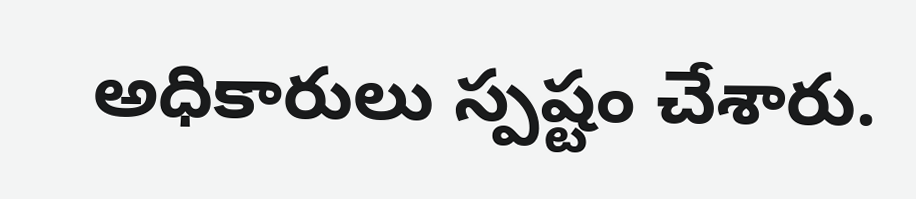అధికారులు స్పష్టం చేశారు.